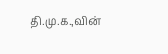தி.மு.க.,வின்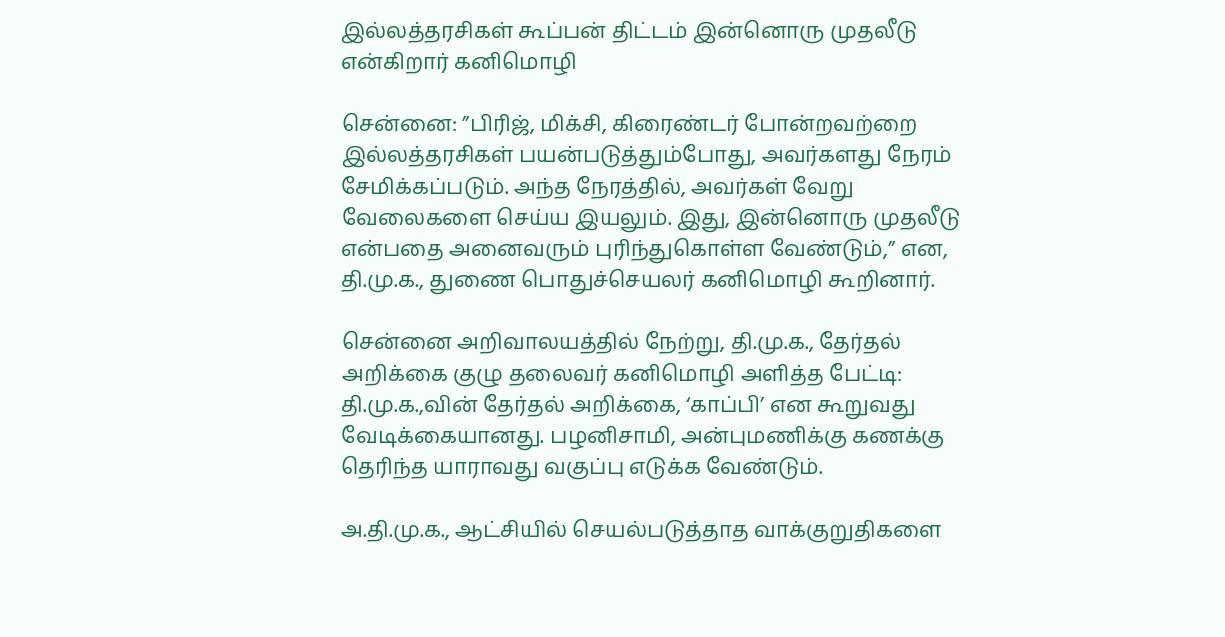இல்லத்தரசிகள் கூப்பன் திட்டம் இன்னொரு முதலீடு என்கிறார் கனிமொழி

சென்னை: ”பிரிஜ், மிக்சி, கிரைண்டர் போன்றவற்றை இல்லத்தரசிகள் பயன்படுத்தும்போது, அவர்களது நேரம் சேமிக்கப்படும். அந்த நேரத்தில், அவர்கள் வேறு வேலைகளை செய்ய இயலும். இது, இன்னொரு முதலீடு என்பதை அனைவரும் புரிந்துகொள்ள வேண்டும்,” என, தி.மு.க., துணை பொதுச்செயலர் கனிமொழி கூறினார்.

சென்னை அறிவாலயத்தில் நேற்று, தி.மு.க., தேர்தல் அறிக்கை குழு தலைவர் கனிமொழி அளித்த பேட்டி: தி.மு.க.,வின் தேர்தல் அறிக்கை, ‘காப்பி’ என கூறுவது வேடிக்கையானது. பழனிசாமி, அன்புமணிக்கு கணக்கு தெரிந்த யாராவது வகுப்பு எடுக்க வேண்டும்.

அ.தி.மு.க., ஆட்சியில் செயல்படுத்தாத வாக்குறுதிகளை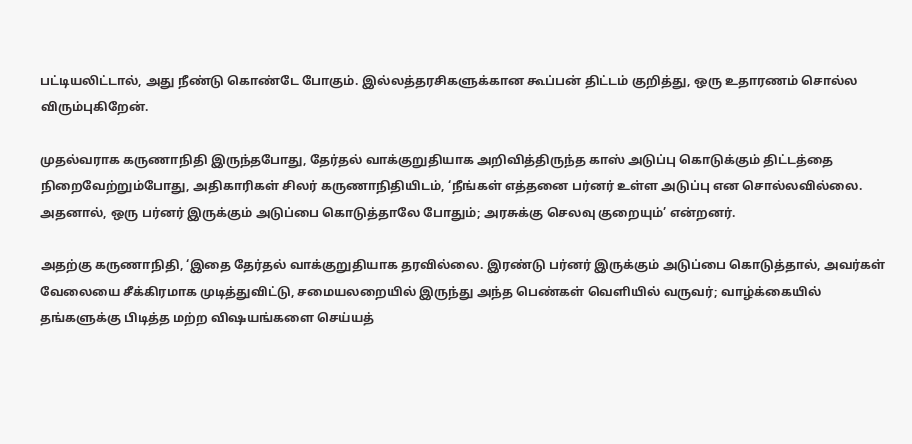பட்டியலிட்டால், அது நீண்டு கொண்டே போகும். இல்லத்தரசிகளுக்கான கூப்பன் திட்டம் குறித்து, ஒரு உதாரணம் சொல்ல விரும்புகிறேன்.

முதல்வராக கருணாநிதி இருந்தபோது, தேர்தல் வாக்குறுதியாக அறிவித்திருந்த காஸ் அடுப்பு கொடுக்கும் திட்டத்தை நிறைவேற்றும்போது, அதிகாரிகள் சிலர் கருணாநிதியிடம், ‘நீங்கள் எத்தனை பர்னர் உள்ள அடுப்பு என சொல்லவில்லை. அதனால், ஒரு பர்னர் இருக்கும் அடுப்பை கொடுத்தாலே போதும்; அரசுக்கு செலவு குறையும்’ என்றனர்.

அதற்கு கருணாநிதி, ‘இதை தேர்தல் வாக்குறுதியாக தரவில்லை. இரண்டு பர்னர் இருக்கும் அடுப்பை கொடுத்தால், அவர்கள் வேலையை சீக்கிரமாக முடித்துவிட்டு, சமையலறையில் இருந்து அந்த பெண்கள் வெளியில் வருவர்; வாழ்க்கையில் தங்களுக்கு பிடித்த மற்ற விஷயங்களை செய்யத்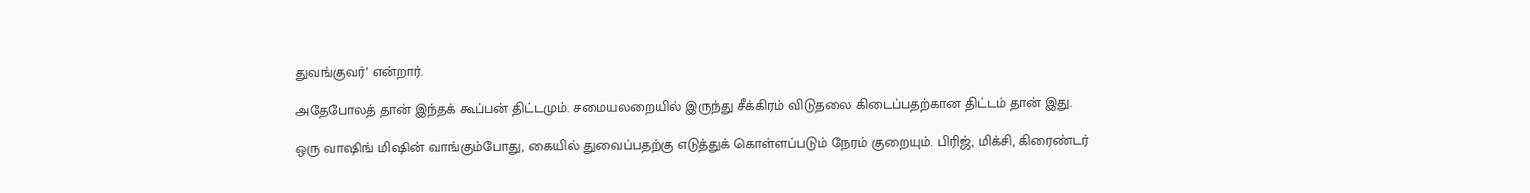துவங்குவர்’ என்றார்.

அதேபோலத் தான் இந்தக் கூப்பன் திட்டமும். சமையலறையில் இருந்து சீக்கிரம் விடுதலை கிடைப்பதற்கான திட்டம் தான் இது.

ஒரு வாஷிங் மிஷின் வாங்கும்போது, கையில் துவைப்பதற்கு எடுத்துக் கொள்ளப்படும் நேரம் குறையும். பிரிஜ், மிக்சி, கிரைண்டர்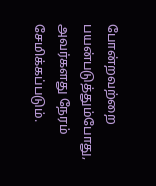போன்றவற்றை பயன்படுத்தும்போது, அவர்களது நேரம் சேமிக்கப்படும்.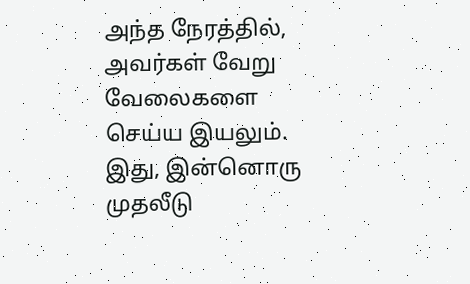அந்த நேரத்தில், அவர்கள் வேறு வேலைகளை செய்ய இயலும். இது, இன்னொரு முதலீடு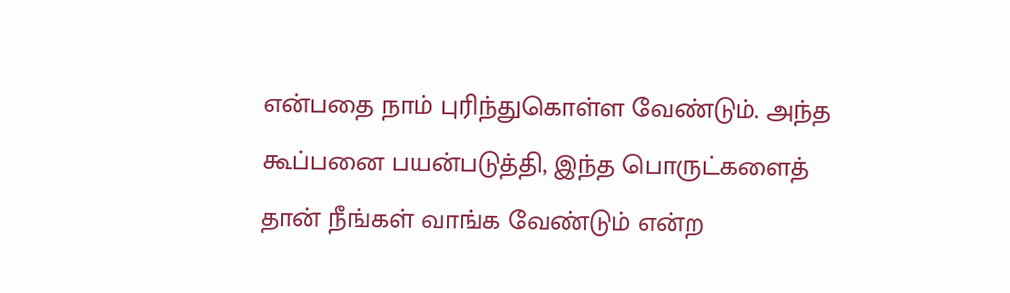என்பதை நாம் புரிந்துகொள்ள வேண்டும். அந்த கூப்பனை பயன்படுத்தி, இந்த பொருட்களைத் தான் நீங்கள் வாங்க வேண்டும் என்ற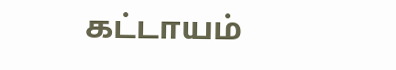கட்டாயம்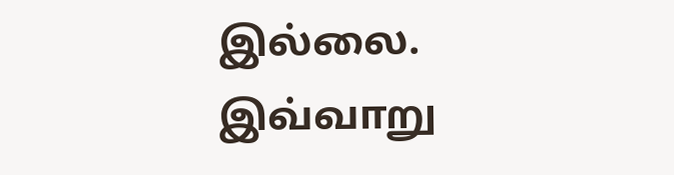இல்லை. இவ்வாறு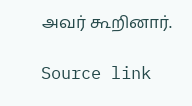அவர் கூறினார்.

Source link